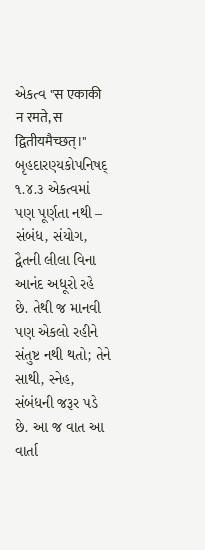એકત્વ "स एकाकी न रमते, स द्वितीयमैच्छत्।" બૃહદારણ્યકોપનિષદ્ ૧.૪.૩ એકત્વમાં પણ પૂર્ણતા નથી – સંબંધ, સંયોગ, દ્વૈતની લીલા વિના આનંદ અધૂરો રહે છે. તેથી જ માનવી પણ એકલો રહીને સંતુષ્ટ નથી થતો; તેને સાથી, સ્નેહ, સંબંધની જરૂર પડે છે. આ જ વાત આ વાર્તા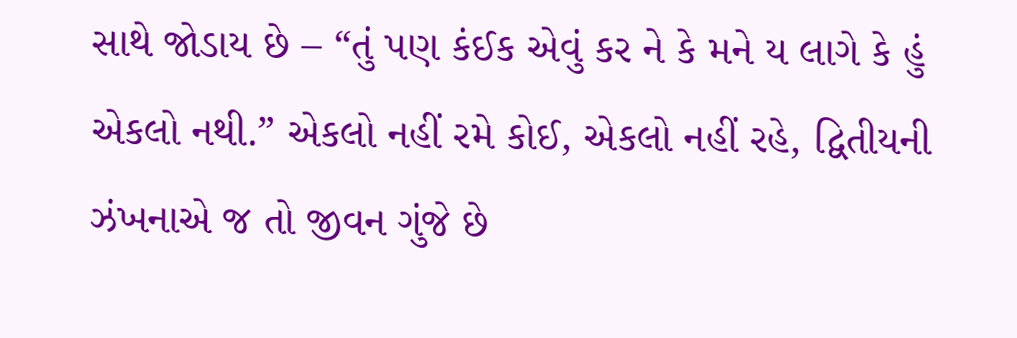સાથે જોડાય છે – “તું પણ કંઈક એવું કર ને કે મને ય લાગે કે હું એકલો નથી.” એકલો નહીં રમે કોઈ, એકલો નહીં રહે, દ્વિતીયની ઝંખનાએ જ તો જીવન ગુંજે છે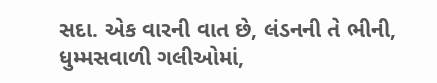સદા. એક વારની વાત છે, લંડનની તે ભીની, ધુમ્મસવાળી ગલીઓમાં,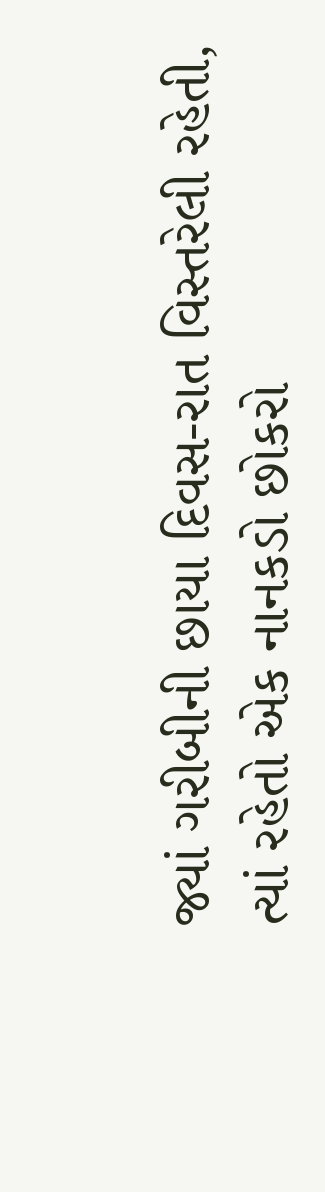જ્યાં ગરીબીની છાયા દિવસ-રાત વિસ્તરેલી રહેતી, ત્યાં રહેતો એક નાનકડો છોકરો